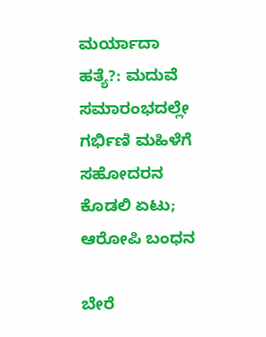ಮರ್ಯಾದಾ ಹತ್ಯೆ?: ಮದುವೆ ಸಮಾರಂಭದಲ್ಲೇ ಗರ್ಭಿಣಿ ಮಹಿಳೆಗೆ ಸಹೋದರನ ಕೊಡಲಿ ಏಟು; ಆರೋಪಿ ಬಂಧನ

ಬೇರೆ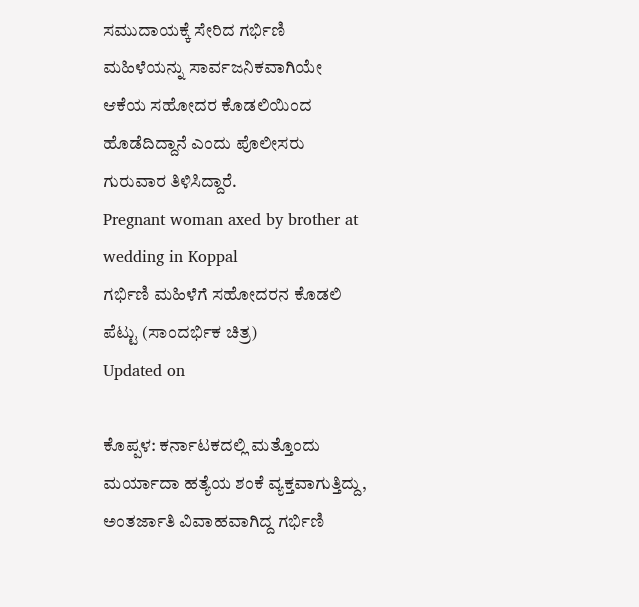ಸಮುದಾಯಕ್ಕೆ ಸೇರಿದ ಗರ್ಭಿಣಿ ಮಹಿಳೆಯನ್ನು ಸಾರ್ವಜನಿಕವಾಗಿಯೇ ಆಕೆಯ ಸಹೋದರ ಕೊಡಲಿಯಿಂದ ಹೊಡೆದಿದ್ದಾನೆ ಎಂದು ಪೊಲೀಸರು ಗುರುವಾರ ತಿಳಿಸಿದ್ದಾರೆ.
Pregnant woman axed by brother at wedding in Koppal
ಗರ್ಭಿಣಿ ಮಹಿಳೆಗೆ ಸಹೋದರನ ಕೊಡಲಿ ಪೆಟ್ಟು (ಸಾಂದರ್ಭಿಕ ಚಿತ್ರ)
Updated on

ಕೊಪ್ಪಳ: ಕರ್ನಾಟಕದಲ್ಲಿ ಮತ್ತೊಂದು ಮರ್ಯಾದಾ ಹತ್ಯೆಯ ಶಂಕೆ ವ್ಯಕ್ತವಾಗುತ್ತಿದ್ದು, ಅಂತರ್ಜಾತಿ ವಿವಾಹವಾಗಿದ್ದ ಗರ್ಭಿಣಿ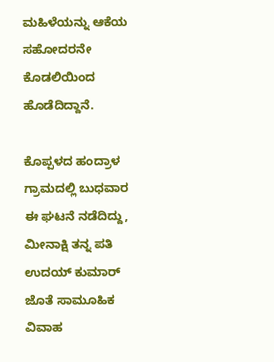ಮಹಿಳೆಯನ್ನು ಆಕೆಯ ಸಹೋದರನೇ ಕೊಡಲಿಯಿಂದ ಹೊಡೆದಿದ್ದಾನೆ.

ಕೊಪ್ಪಳದ ಹಂದ್ರಾಳ ಗ್ರಾಮದಲ್ಲಿ ಬುಧವಾರ ಈ ಘಟನೆ ನಡೆದಿದ್ದು, ಮೀನಾಕ್ಷಿ ತನ್ನ ಪತಿ ಉದಯ್ ಕುಮಾರ್ ಜೊತೆ ಸಾಮೂಹಿಕ ವಿವಾಹ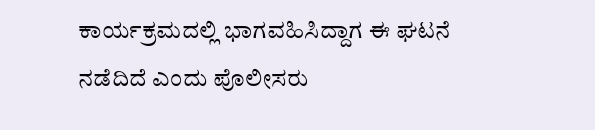ಕಾರ್ಯಕ್ರಮದಲ್ಲಿ ಭಾಗವಹಿಸಿದ್ದಾಗ ಈ ಘಟನೆ ನಡೆದಿದೆ ಎಂದು ಪೊಲೀಸರು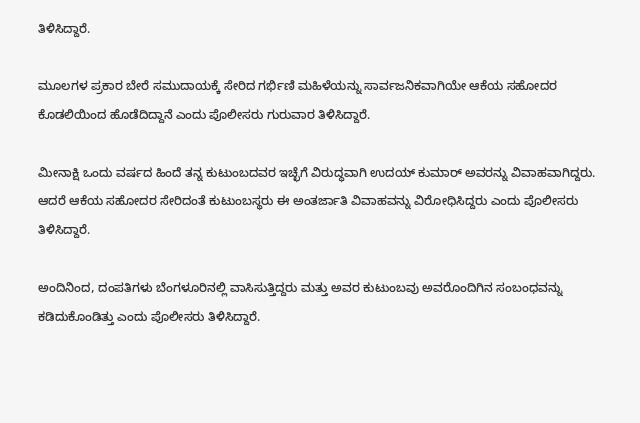ತಿಳಿಸಿದ್ದಾರೆ.

ಮೂಲಗಳ ಪ್ರಕಾರ ಬೇರೆ ಸಮುದಾಯಕ್ಕೆ ಸೇರಿದ ಗರ್ಭಿಣಿ ಮಹಿಳೆಯನ್ನು ಸಾರ್ವಜನಿಕವಾಗಿಯೇ ಆಕೆಯ ಸಹೋದರ ಕೊಡಲಿಯಿಂದ ಹೊಡೆದಿದ್ದಾನೆ ಎಂದು ಪೊಲೀಸರು ಗುರುವಾರ ತಿಳಿಸಿದ್ದಾರೆ.

ಮೀನಾಕ್ಷಿ ಒಂದು ವರ್ಷದ ಹಿಂದೆ ತನ್ನ ಕುಟುಂಬದವರ ಇಚ್ಛೆಗೆ ವಿರುದ್ಧವಾಗಿ ಉದಯ್ ಕುಮಾರ್ ಅವರನ್ನು ವಿವಾಹವಾಗಿದ್ದರು. ಆದರೆ ಆಕೆಯ ಸಹೋದರ ಸೇರಿದಂತೆ ಕುಟುಂಬಸ್ಥರು ಈ ಅಂತರ್ಜಾತಿ ವಿವಾಹವನ್ನು ವಿರೋಧಿಸಿದ್ದರು ಎಂದು ಪೊಲೀಸರು ತಿಳಿಸಿದ್ದಾರೆ.

ಅಂದಿನಿಂದ, ದಂಪತಿಗಳು ಬೆಂಗಳೂರಿನಲ್ಲಿ ವಾಸಿಸುತ್ತಿದ್ದರು ಮತ್ತು ಅವರ ಕುಟುಂಬವು ಅವರೊಂದಿಗಿನ ಸಂಬಂಧವನ್ನು ಕಡಿದುಕೊಂಡಿತ್ತು ಎಂದು ಪೊಲೀಸರು ತಿಳಿಸಿದ್ದಾರೆ.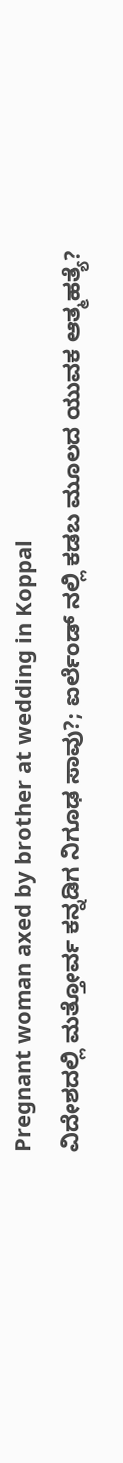Pregnant woman axed by brother at wedding in Koppal
ವಿದೇಶದಲ್ಲಿ ಮತ್ತೋರ್ವ ಕನ್ನಡಿಗ ನಿಗೂಢ ಸಾವು?; ಐರ್ಲೆಂಡ್ ನಲ್ಲಿ ಕಡಬ ಮೂಲದ ಯುವಕ ಆತ್ಮಹತ್ಯೆ?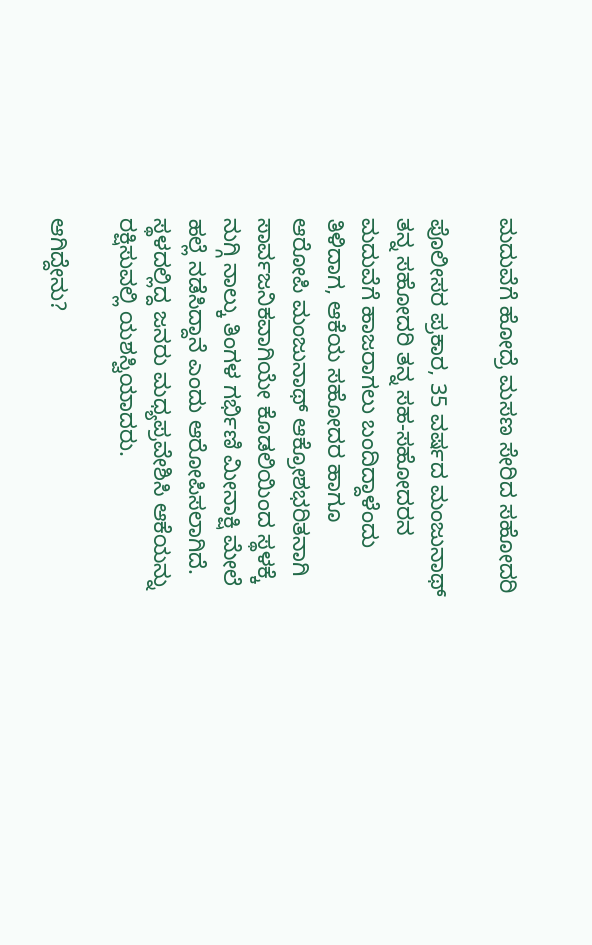ಮದುವೆಗೆ ಹೋದ್ರೆ ಮಸಣ ಸೇರಿದ ಸಹೋದರಿ

ಪೊಲೀಸರ ಪ್ರಕಾರ, 35 ವರ್ಷದ ಮಂಜುನಾಥ್ ತನ್ನ ಸಹೋದರಿ ತನ್ನ ಸಹ-ಸಹೋದರನ ಮದುವೆಗೆ ಹಾಜರಾಗಲು ಬಂದಿದ್ದಾಳೆಂದು ತಿಳಿದಾಗ, ಆಕೆಯ ಸಹೋದರ ಹಾಗೂ ಆರೋಪಿ ಮಂಜುನಾಥ್ ಆಕ್ರೋಶಭರಿತನಾಗಿ ಸಾರ್ವಜನಿಕವಾಗಿಯೇ ಕೊಡಲಿಯಿಂದ ಸ್ಥಳಕ್ಕೆ ನುಗ್ಗಿ ನಾಲ್ಕು ತಿಂಗಳ ಗರ್ಭಿಣಿ ಮೀನಾಕ್ಷಿ ಮೇಲೆ ಹಲ್ಲೆ ನಡೆಸಿದ್ದಾನೆ ಎಂದು ಆರೋಪಿಸಲಾಗಿದೆ. ಸ್ಥಳದಲ್ಲಿದ್ದ ಜನರು ಮಧ್ಯಪ್ರವೇಶಿಸಿ ಆಕೆಯನ್ನು ರಕ್ಷಿಸುವಲ್ಲಿ ಯಶಸ್ವಿಯಾದರು.

ಆಗಿದ್ದೇನು?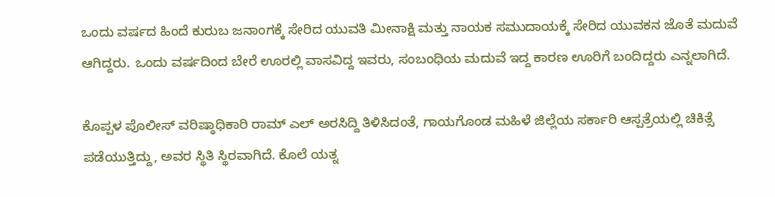ಒಂದು ವರ್ಷದ ಹಿಂದೆ ಕುರುಬ ಜನಾಂಗಕ್ಕೆ ಸೇರಿದ ಯುವತಿ ಮೀನಾಕ್ಷಿ ಮತ್ತು ನಾಯಕ ಸಮುದಾಯಕ್ಕೆ ಸೇರಿದ ಯುವಕನ ಜೊತೆ ಮದುವೆ ಆಗಿದ್ದರು. ಒಂದು ವರ್ಷದಿಂದ ಬೇರೆ ಊರಲ್ಲಿ ವಾಸವಿದ್ದ ಇವರು, ಸಂಬಂಧಿಯ ಮದುವೆ ಇದ್ದ ಕಾರಣ ಊರಿಗೆ ಬಂದಿದ್ದರು ಎನ್ನಲಾಗಿದೆ.

ಕೊಪ್ಪಳ ಪೊಲೀಸ್ ವರಿಷ್ಠಾಧಿಕಾರಿ ರಾಮ್ ಎಲ್ ಅರಸಿದ್ದಿ ತಿಳಿಸಿದಂತೆ, ಗಾಯಗೊಂಡ ಮಹಿಳೆ ಜಿಲ್ಲೆಯ ಸರ್ಕಾರಿ ಆಸ್ಪತ್ರೆಯಲ್ಲಿ ಚಿಕಿತ್ಸೆ ಪಡೆಯುತ್ತಿದ್ದು, ಅವರ ಸ್ಥಿತಿ ಸ್ಥಿರವಾಗಿದೆ. ಕೊಲೆ ಯತ್ನ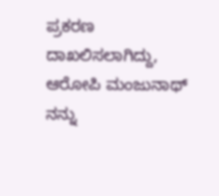ಪ್ರಕರಣ ದಾಖಲಿಸಲಾಗಿದ್ದು, ಆರೋಪಿ ಮಂಜುನಾಥ್ ನನ್ನು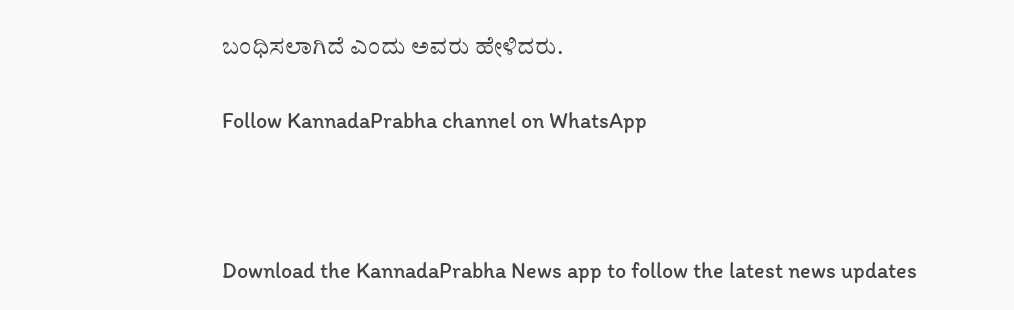ಬಂಧಿಸಲಾಗಿದೆ ಎಂದು ಅವರು ಹೇಳಿದರು.

Follow KannadaPrabha channel on WhatsApp



Download the KannadaPrabha News app to follow the latest news updates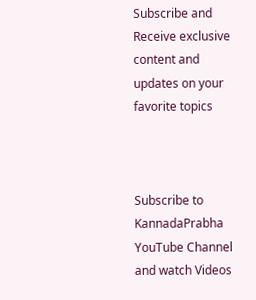Subscribe and Receive exclusive content and updates on your favorite topics



Subscribe to KannadaPrabha YouTube Channel and watch Videos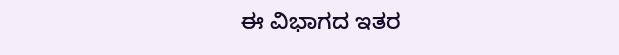ಈ ವಿಭಾಗದ ಇತರ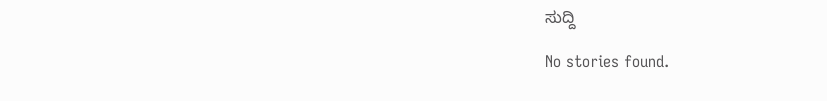ಸುದ್ದಿ

No stories found.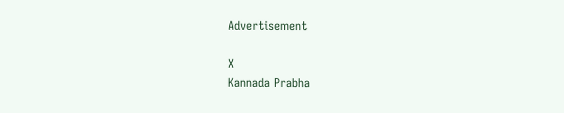Advertisement

X
Kannada Prabha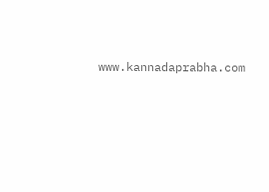www.kannadaprabha.com